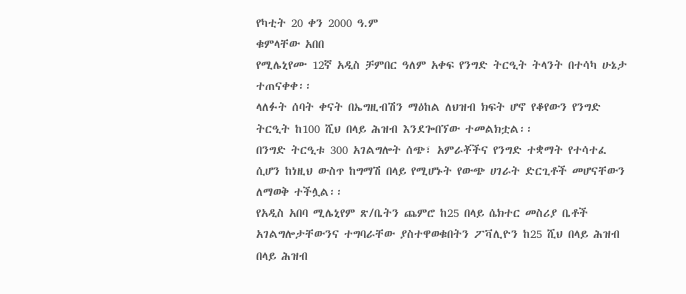የካቲት 20 ቀን 2000 ዓ.ም
ቁምላቸው አበበ
የሚሌኒየሙ 12ኛ አዲስ ቻምበር ዓለም አቀፍ የንግድ ትርዒት ትላንት በተሳካ ሁኔታ ተጠናቀቀ፡፡
ላለፉት ሰባት ቀናት በኤግዚብሽን ማዕከል ለህዝብ ክፍት ሆኖ የቆየውን የንግድ ትርዒት ከ100 ሺህ በላይ ሕዝብ እንደጐበኘው ተመልክቷል፡፡
በንግድ ትርዒቱ 300 አገልግሎት ሰጭ፣ አምራቾችና የንግድ ተቋማት የተሳተፈ ሲሆን ከነዚህ ውስጥ ከግማሽ በላይ የሚሆኑት የውጭ ሀገራት ድርጊቶች መሆናቸውን ለማወቅ ተችሏል፡፡
የአዲስ አበባ ሚሌኒየም ጽ/ቤትን ጨምሮ ከ25 በላይ ሴክተር መስሪያ ቤቶች አገልግሎታቸውንና ተግባራቸው ያስተዋወቁበትን ፖቫሊዮን ከ25 ሺህ በላይ ሕዝብ በላይ ሕዝብ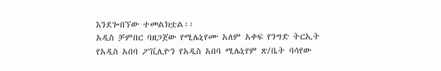እንደጐበኘው ተመልክቷል፡፡
አዲስ ቻምበር ባዘጋጀው የሚሌኒየሙ አለም አቀፍ የንግድ ትርኢት የአዲስ አበባ ፖቪሊዮን የአዲስ አበባ ሚሌኒየም ጽ/ቤት ባሳየው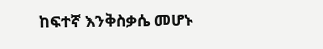ከፍተኛ እንቅስቃሴ መሆኑ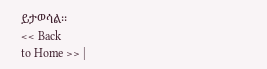ይታወሳል፡፡
<< Back
to Home >> |